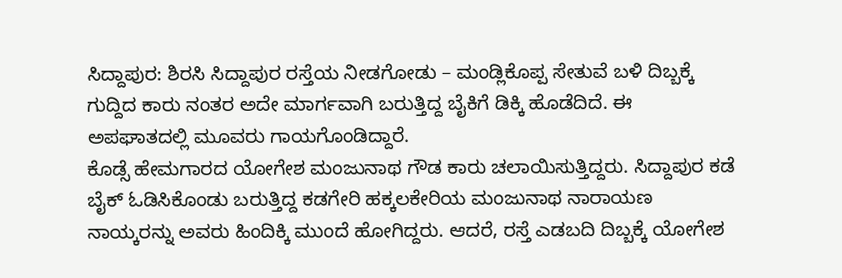ಸಿದ್ದಾಪುರ: ಶಿರಸಿ ಸಿದ್ದಾಪುರ ರಸ್ತೆಯ ನೀಡಗೋಡು – ಮಂಡ್ಲಿಕೊಪ್ಪ ಸೇತುವೆ ಬಳಿ ದಿಬ್ಬಕ್ಕೆ ಗುದ್ದಿದ ಕಾರು ನಂತರ ಅದೇ ಮಾರ್ಗವಾಗಿ ಬರುತ್ತಿದ್ದ ಬೈಕಿಗೆ ಡಿಕ್ಕಿ ಹೊಡೆದಿದೆ. ಈ ಅಪಘಾತದಲ್ಲಿ ಮೂವರು ಗಾಯಗೊಂಡಿದ್ದಾರೆ.
ಕೊಡ್ಸೆ ಹೇಮಗಾರದ ಯೋಗೇಶ ಮಂಜುನಾಥ ಗೌಡ ಕಾರು ಚಲಾಯಿಸುತ್ತಿದ್ದರು. ಸಿದ್ದಾಪುರ ಕಡೆ ಬೈಕ್ ಓಡಿಸಿಕೊಂಡು ಬರುತ್ತಿದ್ದ ಕಡಗೇರಿ ಹಕ್ಕಲಕೇರಿಯ ಮಂಜುನಾಥ ನಾರಾಯಣ ನಾಯ್ಕರನ್ನು ಅವರು ಹಿಂದಿಕ್ಕಿ ಮುಂದೆ ಹೋಗಿದ್ದರು. ಆದರೆ, ರಸ್ತೆ ಎಡಬದಿ ದಿಬ್ಬಕ್ಕೆ ಯೋಗೇಶ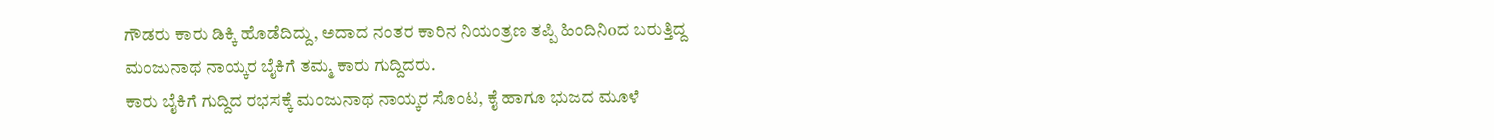ಗೌಡರು ಕಾರು ಡಿಕ್ಕಿ ಹೊಡೆದಿದ್ದು, ಅದಾದ ನಂತರ ಕಾರಿನ ನಿಯಂತ್ರಣ ತಪ್ಪಿ ಹಿಂದಿನಿoದ ಬರುತ್ತಿದ್ದ ಮಂಜುನಾಥ ನಾಯ್ಕರ ಬೈಕಿಗೆ ತಮ್ಮ ಕಾರು ಗುದ್ದಿದರು.
ಕಾರು ಬೈಕಿಗೆ ಗುದ್ದಿದ ರಭಸಕ್ಕೆ ಮಂಜುನಾಥ ನಾಯ್ಕರ ಸೊಂಟ, ಕೈ ಹಾಗೂ ಭುಜದ ಮೂಳೆ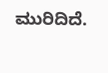ಮುರಿದಿದೆ.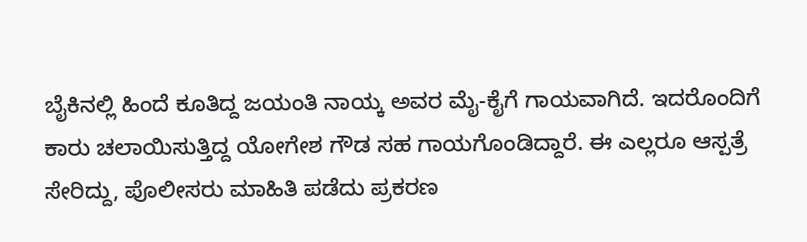ಬೈಕಿನಲ್ಲಿ ಹಿಂದೆ ಕೂತಿದ್ದ ಜಯಂತಿ ನಾಯ್ಕ ಅವರ ಮೈ-ಕೈಗೆ ಗಾಯವಾಗಿದೆ. ಇದರೊಂದಿಗೆ ಕಾರು ಚಲಾಯಿಸುತ್ತಿದ್ದ ಯೋಗೇಶ ಗೌಡ ಸಹ ಗಾಯಗೊಂಡಿದ್ದಾರೆ. ಈ ಎಲ್ಲರೂ ಆಸ್ಪತ್ರೆ ಸೇರಿದ್ದು, ಪೊಲೀಸರು ಮಾಹಿತಿ ಪಡೆದು ಪ್ರಕರಣ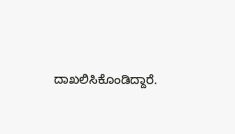ದಾಖಲಿಸಿಕೊಂಡಿದ್ದಾರೆ.